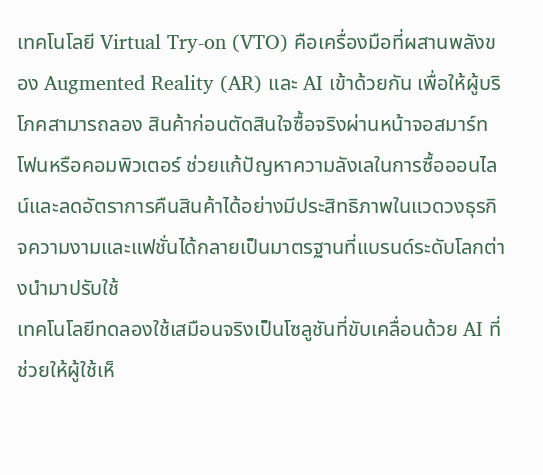เทคโนโลยี Virtual Try-on (VTO) คือเครื่องมือที่ผสานพลังของ Augmented Reality (AR) และ AI เข้าด้วยกัน เพื่อให้ผู้บริโภคสามารถลอง สินค้าก่อนตัดสินใจซื้อจริงผ่านหน้าจอสมาร์ทโฟนหรือคอมพิวเตอร์ ช่วยแก้ปัญหาความลังเลในการซื้อออนไลน์และลดอัตราการคืนสินค้าได้อย่างมีประสิทธิภาพในแวดวงธุรกิจความงามและแฟชั่นได้กลายเป็นมาตรฐานที่แบรนด์ระดับโลกต่างนำมาปรับใช้
เทคโนโลยีทดลองใช้เสมือนจริงเป็นโซลูชันที่ขับเคลื่อนด้วย AI ที่ช่วยให้ผู้ใช้เห็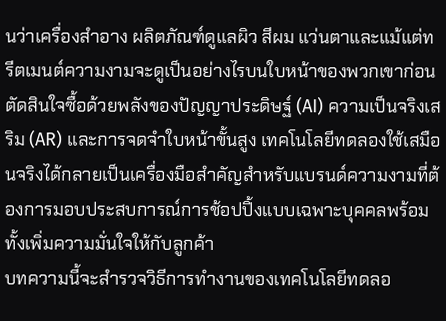นว่าเครื่องสำอาง ผลิตภัณฑ์ดูแลผิว สีผม แว่นตาและแม้แต่ทรีตเมนต์ความงามจะดูเป็นอย่างไรบนใบหน้าของพวกเขาก่อนตัดสินใจซื้อด้วยพลังของปัญญาประดิษฐ์ (AI) ความเป็นจริงเสริม (AR) และการจดจำใบหน้าขั้นสูง เทคโนโลยีทดลองใช้เสมือนจริงได้กลายเป็นเครื่องมือสำคัญสำหรับแบรนด์ความงามที่ต้องการมอบประสบการณ์การช้อปปิ้งแบบเฉพาะบุคคลพร้อมทั้งเพิ่มความมั่นใจให้กับลูกค้า
บทความนี้จะสำรวจวิธีการทำงานของเทคโนโลยีทดลอ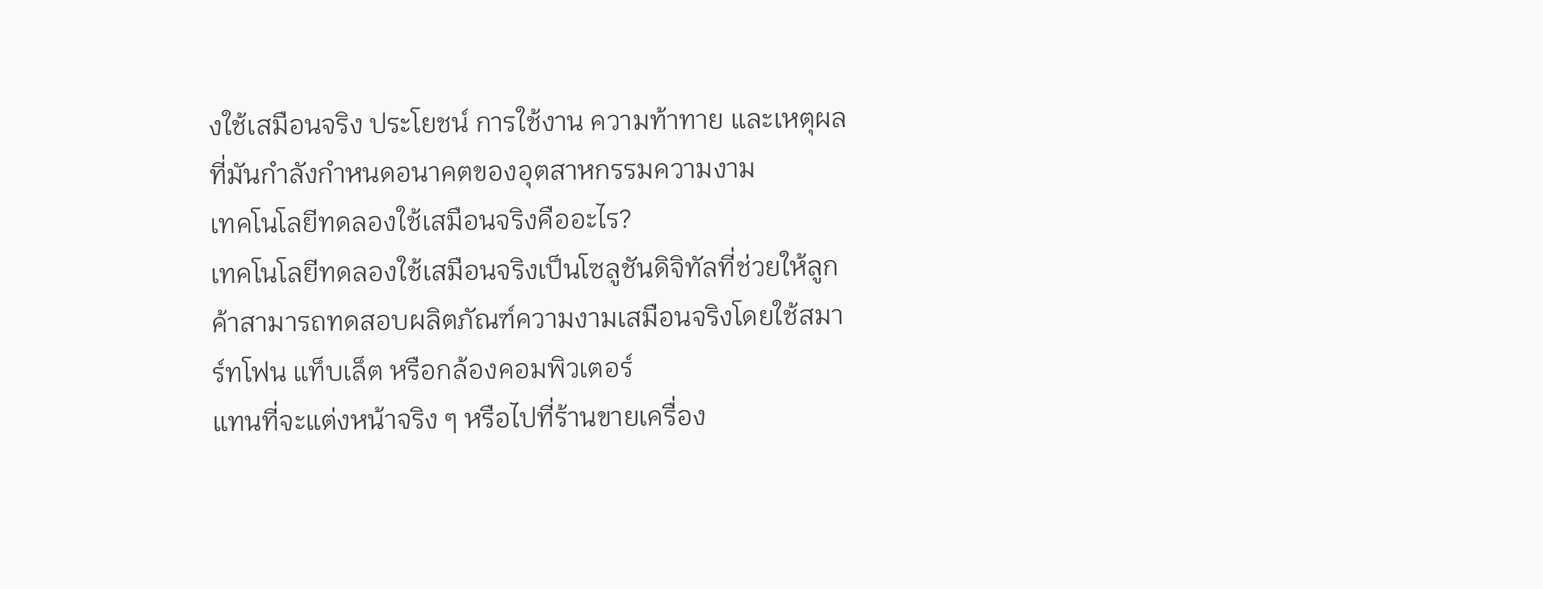งใช้เสมือนจริง ประโยชน์ การใช้งาน ความท้าทาย และเหตุผลที่มันกำลังกำหนดอนาคตของอุตสาหกรรมความงาม
เทคโนโลยีทดลองใช้เสมือนจริงคืออะไร?
เทคโนโลยีทดลองใช้เสมือนจริงเป็นโซลูชันดิจิทัลที่ช่วยให้ลูกค้าสามารถทดสอบผลิตภัณฑ์ความงามเสมือนจริงโดยใช้สมาร์ทโฟน แท็บเล็ต หรือกล้องคอมพิวเตอร์
แทนที่จะแต่งหน้าจริง ๆ หรือไปที่ร้านขายเครื่อง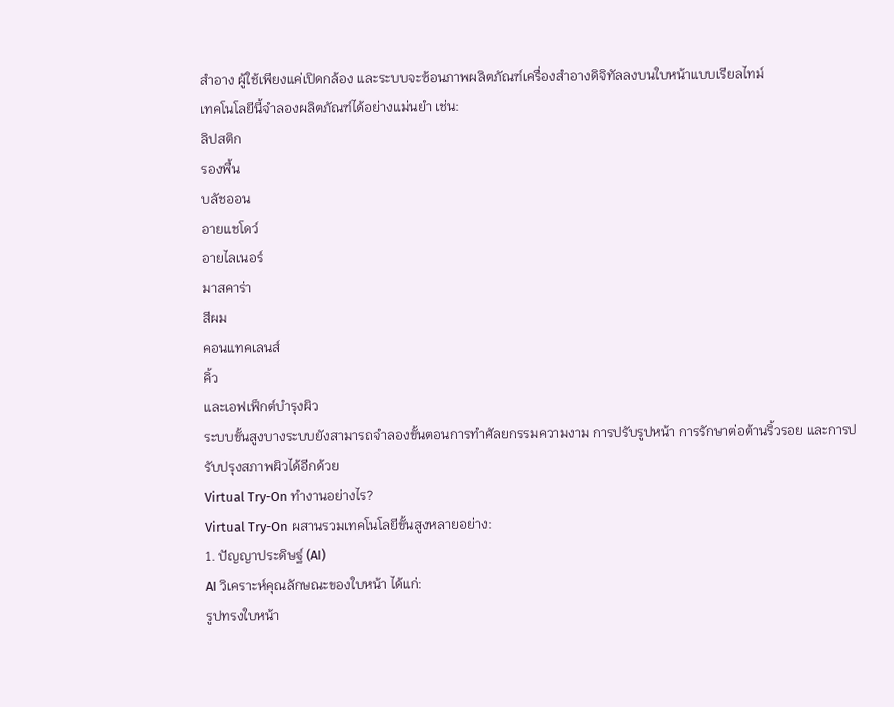สำอาง ผู้ใช้เพียงแค่เปิดกล้อง และระบบจะซ้อนภาพผลิตภัณฑ์เครื่องสำอางดิจิทัลลงบนใบหน้าแบบเรียลไทม์
เทคโนโลยีนี้จำลองผลิตภัณฑ์ได้อย่างแม่นยำ เช่น:
ลิปสติก
รองพื้น
บลัชออน
อายแชโดว์
อายไลเนอร์
มาสคาร่า
สีผม
คอนแทคเลนส์
คิ้ว
และเอฟเฟ็กต์บำรุงผิว
ระบบขั้นสูงบางระบบยังสามารถจำลองขั้นตอนการทำศัลยกรรมความงาม การปรับรูปหน้า การรักษาต่อต้านริ้วรอย และการปรับปรุงสภาพผิวได้อีกด้วย
Virtual Try-On ทำงานอย่างไร?
Virtual Try-On ผสานรวมเทคโนโลยีขั้นสูงหลายอย่าง:
1. ปัญญาประดิษฐ์ (AI)
AI วิเคราะห์คุณลักษณะของใบหน้า ได้แก่:
รูปทรงใบหน้า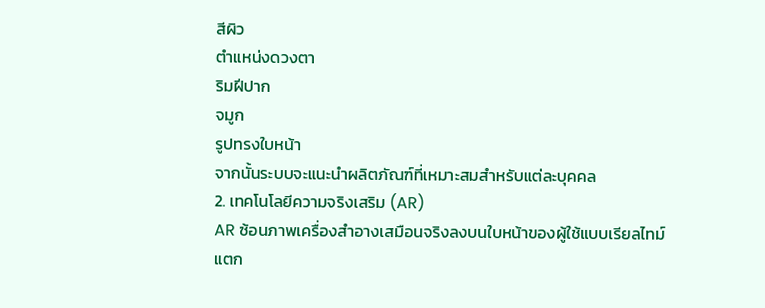สีผิว
ตำแหน่งดวงตา
ริมฝีปาก
จมูก
รูปทรงใบหน้า
จากนั้นระบบจะแนะนำผลิตภัณฑ์ที่เหมาะสมสำหรับแต่ละบุคคล
2. เทคโนโลยีความจริงเสริม (AR)
AR ซ้อนภาพเครื่องสำอางเสมือนจริงลงบนใบหน้าของผู้ใช้แบบเรียลไทม์
แตก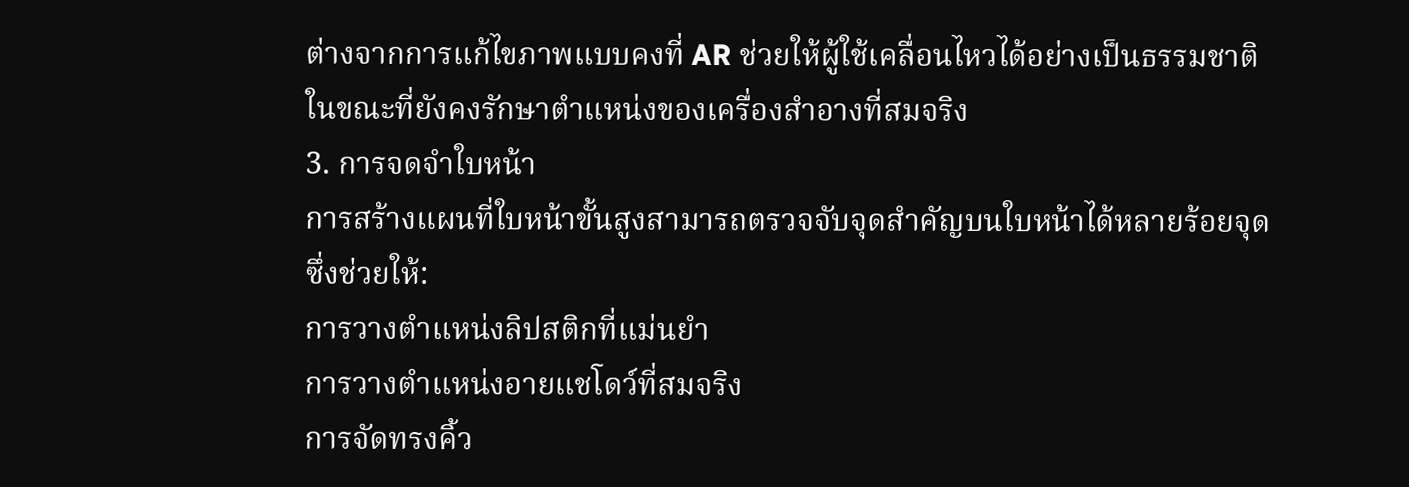ต่างจากการแก้ไขภาพแบบคงที่ AR ช่วยให้ผู้ใช้เคลื่อนไหวได้อย่างเป็นธรรมชาติในขณะที่ยังคงรักษาตำแหน่งของเครื่องสำอางที่สมจริง
3. การจดจำใบหน้า
การสร้างแผนที่ใบหน้าขั้นสูงสามารถตรวจจับจุดสำคัญบนใบหน้าได้หลายร้อยจุด
ซึ่งช่วยให้:
การวางตำแหน่งลิปสติกที่แม่นยำ
การวางตำแหน่งอายแชโดว์ที่สมจริง
การจัดทรงคิ้ว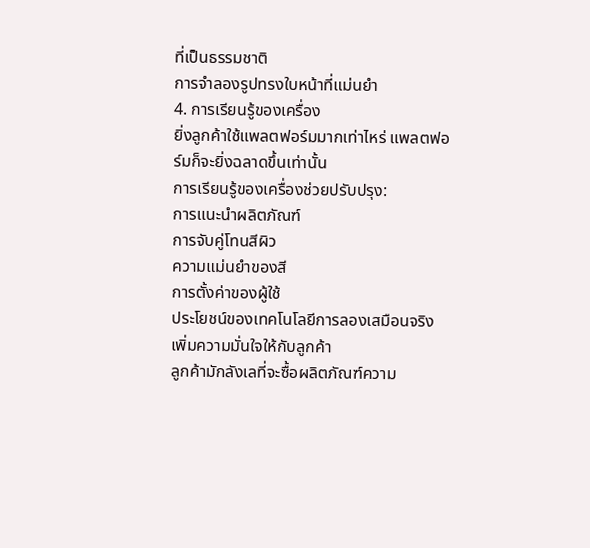ที่เป็นธรรมชาติ
การจำลองรูปทรงใบหน้าที่แม่นยำ
4. การเรียนรู้ของเครื่อง
ยิ่งลูกค้าใช้แพลตฟอร์มมากเท่าไหร่ แพลตฟอร์มก็จะยิ่งฉลาดขึ้นเท่านั้น
การเรียนรู้ของเครื่องช่วยปรับปรุง:
การแนะนำผลิตภัณฑ์
การจับคู่โทนสีผิว
ความแม่นยำของสี
การตั้งค่าของผู้ใช้
ประโยชน์ของเทคโนโลยีการลองเสมือนจริง
เพิ่มความมั่นใจให้กับลูกค้า
ลูกค้ามักลังเลที่จะซื้อผลิตภัณฑ์ความ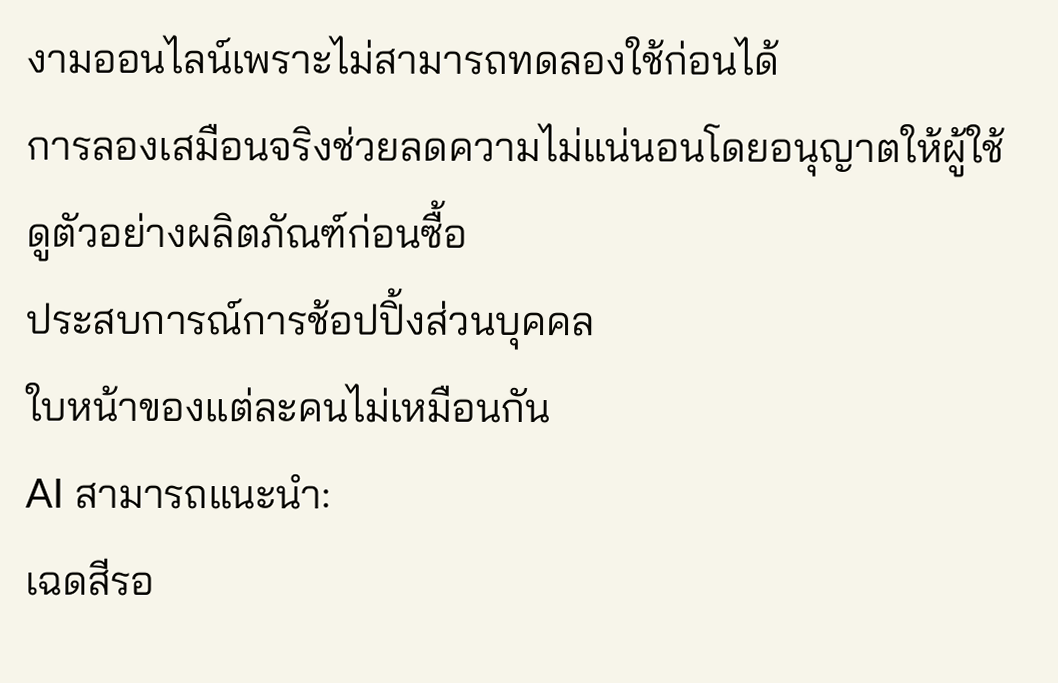งามออนไลน์เพราะไม่สามารถทดลองใช้ก่อนได้
การลองเสมือนจริงช่วยลดความไม่แน่นอนโดยอนุญาตให้ผู้ใช้ดูตัวอย่างผลิตภัณฑ์ก่อนซื้อ
ประสบการณ์การช้อปปิ้งส่วนบุคคล
ใบหน้าของแต่ละคนไม่เหมือนกัน
AI สามารถแนะนำ:
เฉดสีรอ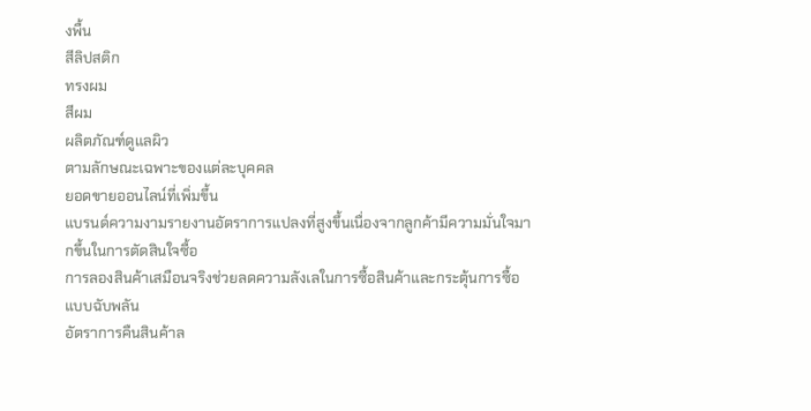งพื้น
สีลิปสติก
ทรงผม
สีผม
ผลิตภัณฑ์ดูแลผิว
ตามลักษณะเฉพาะของแต่ละบุคคล
ยอดขายออนไลน์ที่เพิ่มขึ้น
แบรนด์ความงามรายงานอัตราการแปลงที่สูงขึ้นเนื่องจากลูกค้ามีความมั่นใจมากขึ้นในการตัดสินใจซื้อ
การลองสินค้าเสมือนจริงช่วยลดความลังเลในการซื้อสินค้าและกระตุ้นการซื้อแบบฉับพลัน
อัตราการคืนสินค้าล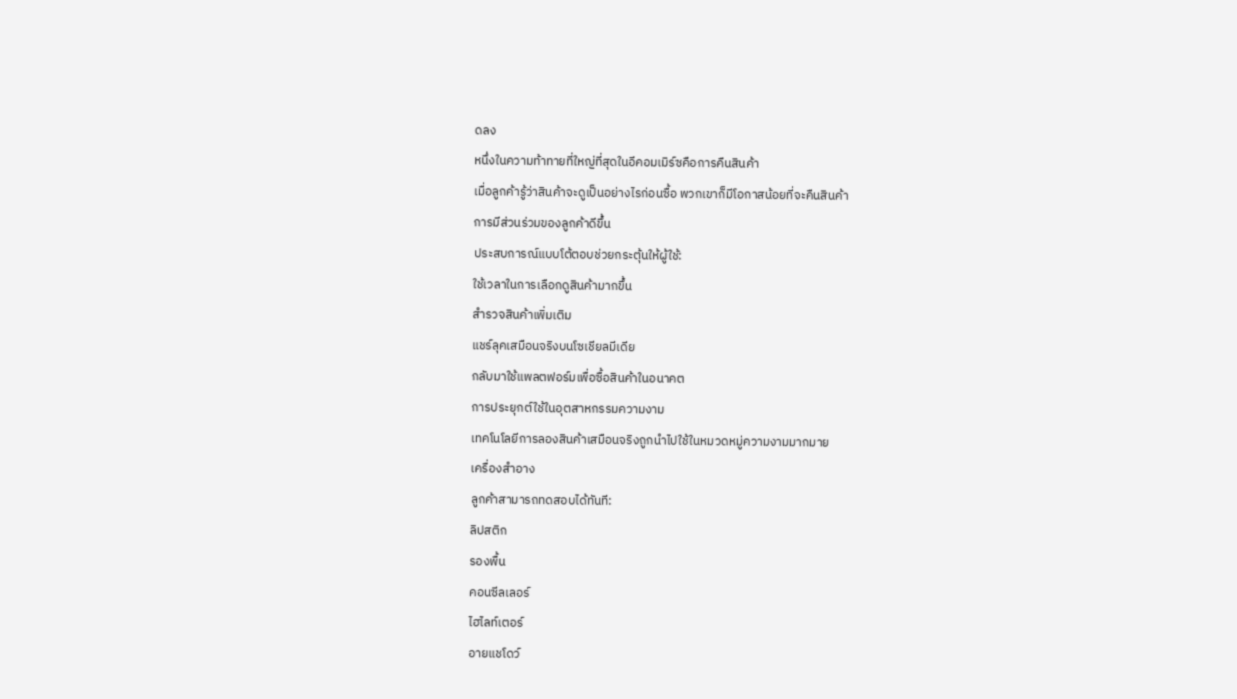ดลง
หนึ่งในความท้าทายที่ใหญ่ที่สุดในอีคอมเมิร์ซคือการคืนสินค้า
เมื่อลูกค้ารู้ว่าสินค้าจะดูเป็นอย่างไรก่อนซื้อ พวกเขาก็มีโอกาสน้อยที่จะคืนสินค้า
การมีส่วนร่วมของลูกค้าดีขึ้น
ประสบการณ์แบบโต้ตอบช่วยกระตุ้นให้ผู้ใช้:
ใช้เวลาในการเลือกดูสินค้ามากขึ้น
สำรวจสินค้าเพิ่มเติม
แชร์ลุคเสมือนจริงบนโซเชียลมีเดีย
กลับมาใช้แพลตฟอร์มเพื่อซื้อสินค้าในอนาคต
การประยุกต์ใช้ในอุตสาหกรรมความงาม
เทคโนโลยีการลองสินค้าเสมือนจริงถูกนำไปใช้ในหมวดหมู่ความงามมากมาย
เครื่องสำอาง
ลูกค้าสามารถทดสอบได้ทันที:
ลิปสติก
รองพื้น
คอนซีลเลอร์
ไฮไลท์เตอร์
อายแชโดว์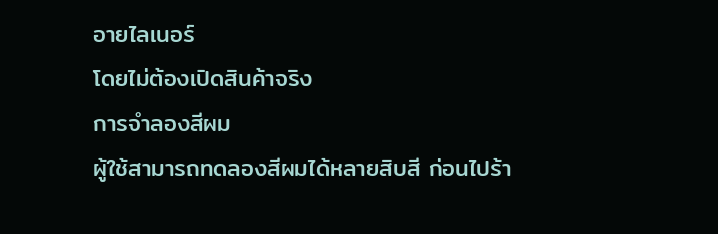อายไลเนอร์
โดยไม่ต้องเปิดสินค้าจริง
การจำลองสีผม
ผู้ใช้สามารถทดลองสีผมได้หลายสิบสี ก่อนไปร้า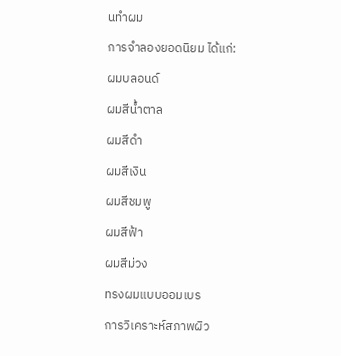นทำผม
การจำลองยอดนิยม ได้แก่:
ผมบลอนด์
ผมสีน้ำตาล
ผมสีดำ
ผมสีเงิน
ผมสีชมพู
ผมสีฟ้า
ผมสีม่วง
ทรงผมแบบออมเบร
การวิเคราะห์สภาพผิว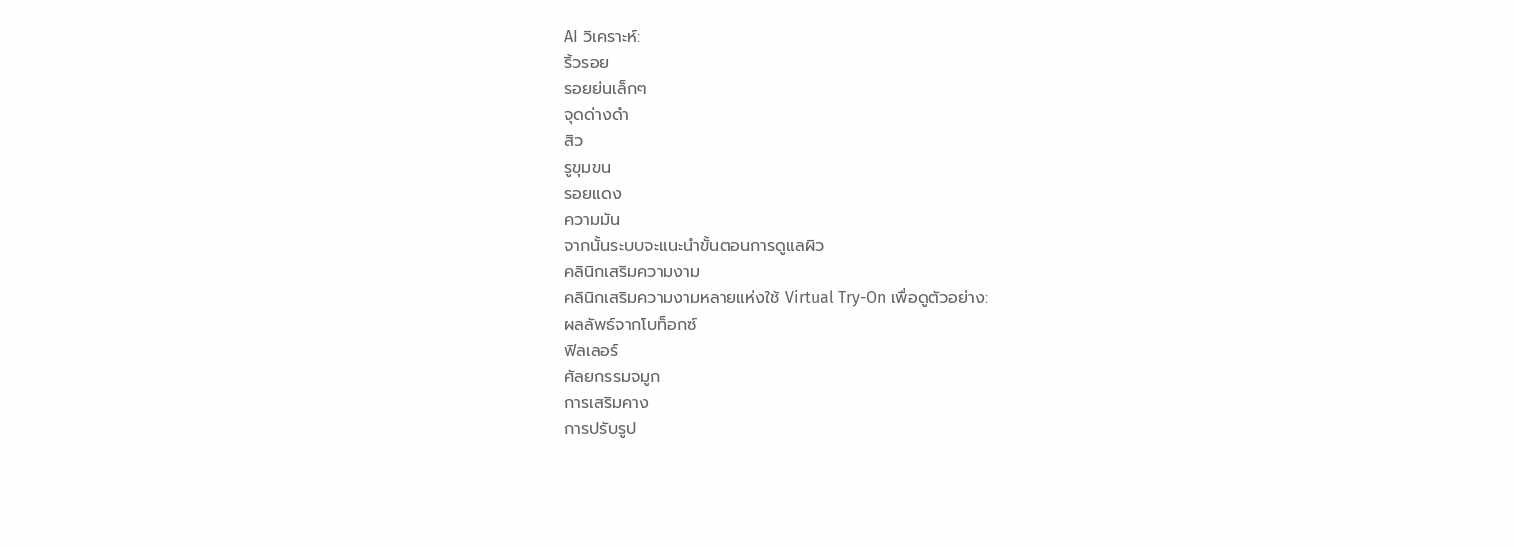AI วิเคราะห์:
ริ้วรอย
รอยย่นเล็กๆ
จุดด่างดำ
สิว
รูขุมขน
รอยแดง
ความมัน
จากนั้นระบบจะแนะนำขั้นตอนการดูแลผิว
คลินิกเสริมความงาม
คลินิกเสริมความงามหลายแห่งใช้ Virtual Try-On เพื่อดูตัวอย่าง:
ผลลัพธ์จากโบท็อกซ์
ฟิลเลอร์
ศัลยกรรมจมูก
การเสริมคาง
การปรับรูป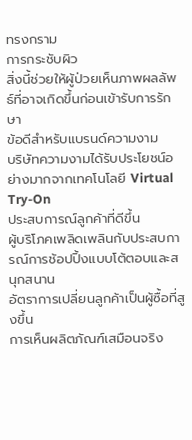ทรงกราม
การกระชับผิว
สิ่งนี้ช่วยให้ผู้ป่วยเห็นภาพผลลัพธ์ที่อาจเกิดขึ้นก่อนเข้ารับการรักษา
ข้อดีสำหรับแบรนด์ความงาม
บริษัทความงามได้รับประโยชน์อย่างมากจากเทคโนโลยี Virtual Try-On
ประสบการณ์ลูกค้าที่ดีขึ้น
ผู้บริโภคเพลิดเพลินกับประสบการณ์การช้อปปิ้งแบบโต้ตอบและสนุกสนาน
อัตราการเปลี่ยนลูกค้าเป็นผู้ซื้อที่สูงขึ้น
การเห็นผลิตภัณฑ์เสมือนจริง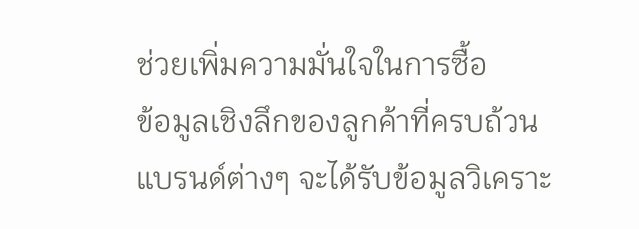ช่วยเพิ่มความมั่นใจในการซื้อ
ข้อมูลเชิงลึกของลูกค้าที่ครบถ้วน
แบรนด์ต่างๆ จะได้รับข้อมูลวิเคราะ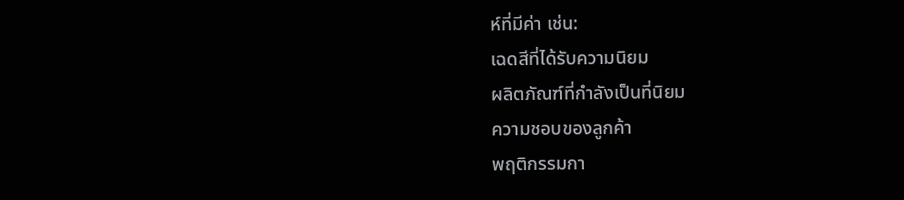ห์ที่มีค่า เช่น:
เฉดสีที่ได้รับความนิยม
ผลิตภัณฑ์ที่กำลังเป็นที่นิยม
ความชอบของลูกค้า
พฤติกรรมกา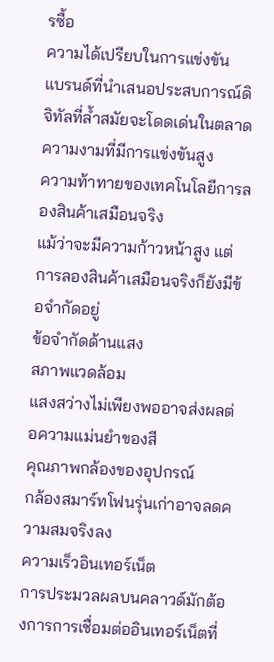รซื้อ
ความได้เปรียบในการแข่งขัน
แบรนด์ที่นำเสนอประสบการณ์ดิจิทัลที่ล้ำสมัยจะโดดเด่นในตลาดความงามที่มีการแข่งขันสูง
ความท้าทายของเทคโนโลยีการลองสินค้าเสมือนจริง
แม้ว่าจะมีความก้าวหน้าสูง แต่การลองสินค้าเสมือนจริงก็ยังมีข้อจำกัดอยู่
ข้อจำกัดด้านแสง
สภาพแวดล้อม
แสงสว่างไม่เพียงพออาจส่งผลต่อความแม่นยำของสี
คุณภาพกล้องของอุปกรณ์
กล้องสมาร์ทโฟนรุ่นเก่าอาจลดความสมจริงลง
ความเร็วอินเทอร์เน็ต
การประมวลผลบนคลาวด์มักต้องการการเชื่อมต่ออินเทอร์เน็ตที่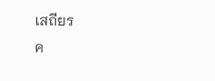เสถียร
ค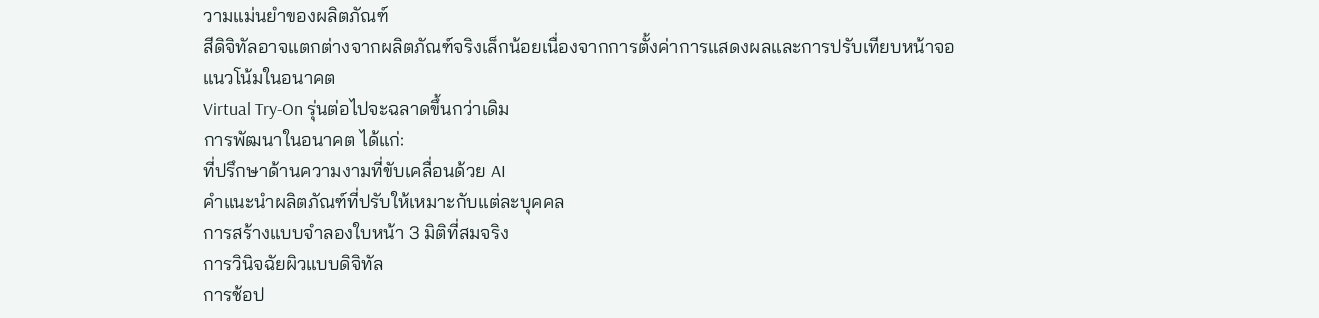วามแม่นยำของผลิตภัณฑ์
สีดิจิทัลอาจแตกต่างจากผลิตภัณฑ์จริงเล็กน้อยเนื่องจากการตั้งค่าการแสดงผลและการปรับเทียบหน้าจอ
แนวโน้มในอนาคต
Virtual Try-On รุ่นต่อไปจะฉลาดขึ้นกว่าเดิม
การพัฒนาในอนาคต ได้แก่:
ที่ปรึกษาด้านความงามที่ขับเคลื่อนด้วย AI
คำแนะนำผลิตภัณฑ์ที่ปรับให้เหมาะกับแต่ละบุคคล
การสร้างแบบจำลองใบหน้า 3 มิติที่สมจริง
การวินิจฉัยผิวแบบดิจิทัล
การช้อป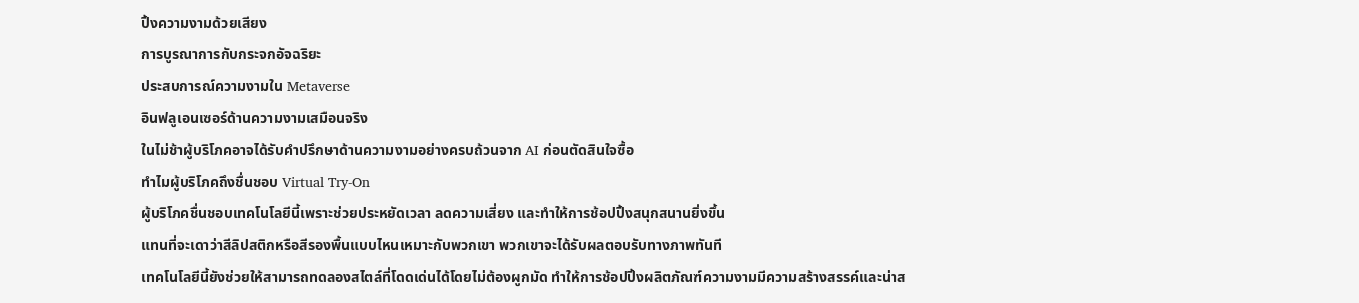ปิ้งความงามด้วยเสียง
การบูรณาการกับกระจกอัจฉริยะ
ประสบการณ์ความงามใน Metaverse
อินฟลูเอนเซอร์ด้านความงามเสมือนจริง
ในไม่ช้าผู้บริโภคอาจได้รับคำปรึกษาด้านความงามอย่างครบถ้วนจาก AI ก่อนตัดสินใจซื้อ
ทำไมผู้บริโภคถึงชื่นชอบ Virtual Try-On
ผู้บริโภคชื่นชอบเทคโนโลยีนี้เพราะช่วยประหยัดเวลา ลดความเสี่ยง และทำให้การช้อปปิ้งสนุกสนานยิ่งขึ้น
แทนที่จะเดาว่าสีลิปสติกหรือสีรองพื้นแบบไหนเหมาะกับพวกเขา พวกเขาจะได้รับผลตอบรับทางภาพทันที
เทคโนโลยีนี้ยังช่วยให้สามารถทดลองสไตล์ที่โดดเด่นได้โดยไม่ต้องผูกมัด ทำให้การช้อปปิ้งผลิตภัณฑ์ความงามมีความสร้างสรรค์และน่าส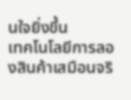นใจยิ่งขึ้น
เทคโนโลยีการลองสินค้าเสมือนจริ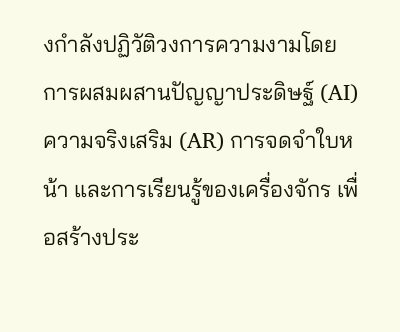งกำลังปฏิวัติวงการความงามโดยการผสมผสานปัญญาประดิษฐ์ (AI) ความจริงเสริม (AR) การจดจำใบหน้า และการเรียนรู้ของเครื่องจักร เพื่อสร้างประ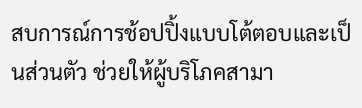สบการณ์การช้อปปิ้งแบบโต้ตอบและเป็นส่วนตัว ช่วยให้ผู้บริโภคสามา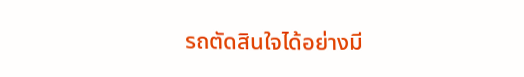รถตัดสินใจได้อย่างมี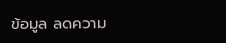ข้อมูล ลดความ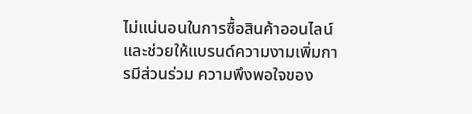ไม่แน่นอนในการซื้อสินค้าออนไลน์ และช่วยให้แบรนด์ความงามเพิ่มการมีส่วนร่วม ความพึงพอใจของ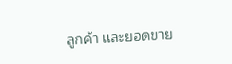ลูกค้า และยอดขาย